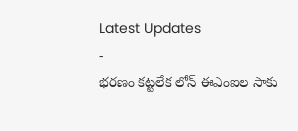Latest Updates
-
భరణం కట్టలేక లోన్ ఈఎంఐల సాకు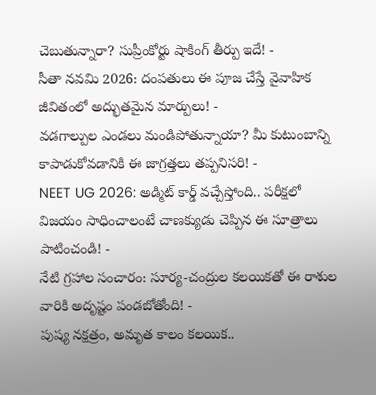చెబుతున్నారా? సుప్రీంకోర్టు షాకింగ్ తీర్పు ఇదే! -
సీతా నవమి 2026: దంపతులు ఈ పూజ చేస్తే వైవాహిక జీవితంలో అద్భుతమైన మార్పులు! -
వడగాల్పుల ఎండలు మండిపోతున్నాయా? మీ కుటుంబాన్ని కాపాడుకోవడానికి ఈ జాగ్రత్తలు తప్పనిసరి! -
NEET UG 2026: అడ్మిట్ కార్డ్ వచ్చేస్తోంది.. పరీక్షలో విజయం సాధించాలంటే చాణక్యుడు చెప్పిన ఈ సూత్రాలు పాటించండి! -
నేటి గ్రహాల సంచారం: సూర్య-చంద్రుల కలయికతో ఈ రాశుల వారికి అదృష్టం పండబోతోంది! -
పుష్య నక్షత్రం, అమృత కాలం కలయిక..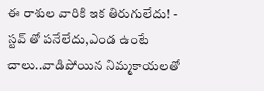ఈ రాశుల వారికి ఇక తిరుగులేదు! -
స్టవ్ తో పనేలేదు,ఎండ ఉంటే చాలు..వాడిపోయిన నిమ్మకాయలతో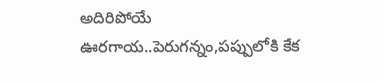అదిరిపోయే ఊరగాయ..పెరుగన్నం,పప్పులోకి కేక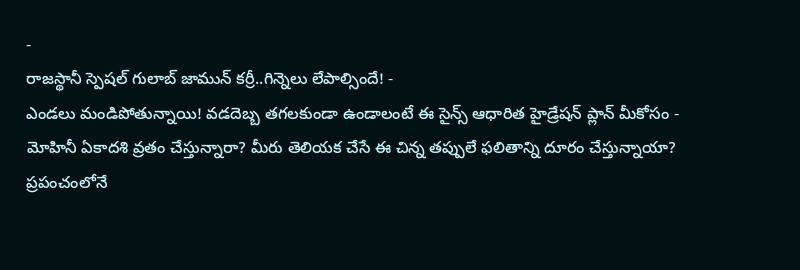-
రాజస్థానీ స్పెషల్ గులాబ్ జామున్ కర్రీ..గిన్నెలు లేపాల్సిందే! -
ఎండలు మండిపోతున్నాయి! వడదెబ్బ తగలకుండా ఉండాలంటే ఈ సైన్స్ ఆధారిత హైడ్రేషన్ ప్లాన్ మీకోసం -
మోహినీ ఏకాదశి వ్రతం చేస్తున్నారా? మీరు తెలియక చేసే ఈ చిన్న తప్పులే ఫలితాన్ని దూరం చేస్తున్నాయా?
ప్రపంచంలోనే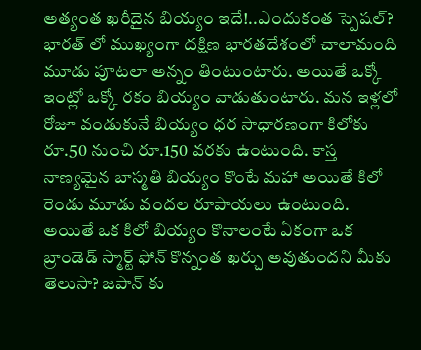అత్యంత ఖరీదైన బియ్యం ఇదే!..ఎందుకంత స్పెషల్?
భారత్ లో ముఖ్యంగా దక్షిణ భారతదేశంలో చాలామంది మూడు పూటలా అన్నం తింటుంటారు. అయితే ఒక్కో ఇంట్లో ఒక్కో రకం బియ్యం వాడుతుంటారు. మన ఇళ్లలో రోజూ వండుకునే బియ్యం ధర సాధారణంగా కిలోకు రూ.50 నుంచి రూ.150 వరకు ఉంటుంది. కాస్త నాణ్యమైన బాస్మతి బియ్యం కొంటే మహా అయితే కిలో రెండు మూడు వందల రూపాయలు ఉంటుంది.
అయితే ఒక కిలో బియ్యం కొనాలంటే ఏకంగా ఒక బ్రాండెడ్ స్మార్ట్ ఫోన్ కొన్నంత ఖర్చు అవుతుందని మీకు తెలుసా? జపాన్ కు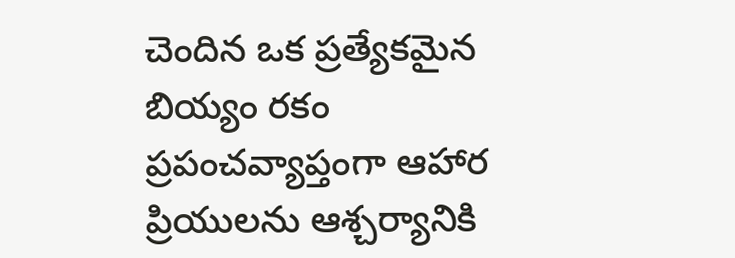చెందిన ఒక ప్రత్యేకమైన బియ్యం రకం ప్రపంచవ్యాప్తంగా ఆహార ప్రియులను ఆశ్చర్యానికి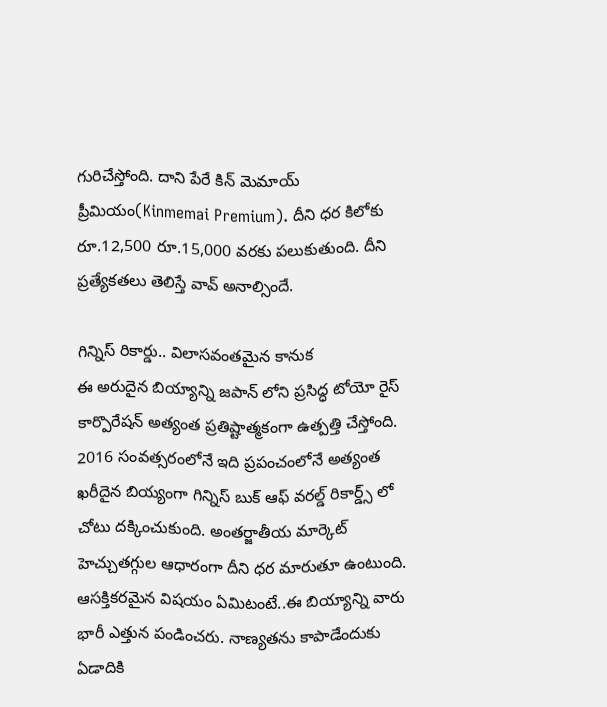గురిచేస్తోంది. దాని పేరే కిన్ మెమాయ్ ప్రీమియం(Kinmemai Premium). దీని ధర కిలోకు రూ.12,500 రూ.15,000 వరకు పలుకుతుంది. దీని ప్రత్యేకతలు తెలిస్తే వావ్ అనాల్సిందే.

గిన్నిస్ రికార్డు.. విలాసవంతమైన కానుక
ఈ అరుదైన బియ్యాన్ని జపాన్ లోని ప్రసిద్ధ టోయో రైస్ కార్పొరేషన్ అత్యంత ప్రతిష్టాత్మకంగా ఉత్పత్తి చేస్తోంది. 2016 సంవత్సరంలోనే ఇది ప్రపంచంలోనే అత్యంత ఖరీదైన బియ్యంగా గిన్నిస్ బుక్ ఆఫ్ వరల్డ్ రికార్డ్స్ లో చోటు దక్కించుకుంది. అంతర్జాతీయ మార్కెట్ హెచ్చుతగ్గుల ఆధారంగా దీని ధర మారుతూ ఉంటుంది.
ఆసక్తికరమైన విషయం ఏమిటంటే..ఈ బియ్యాన్ని వారు భారీ ఎత్తున పండించరు. నాణ్యతను కాపాడేందుకు ఏడాదికి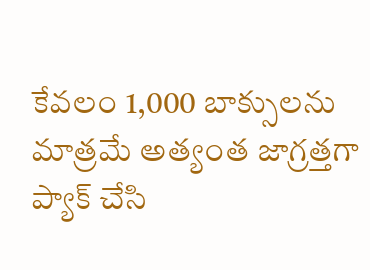కేవలం 1,000 బాక్సులను మాత్రమే అత్యంత జాగ్రత్తగా ప్యాక్ చేసి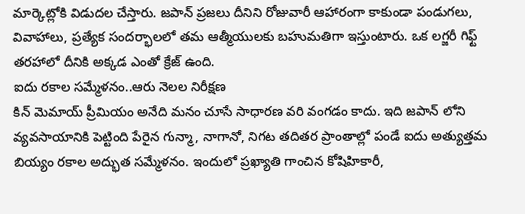మార్కెట్లోకి విడుదల చేస్తారు. జపాన్ ప్రజలు దీనిని రోజువారీ ఆహారంగా కాకుండా పండుగలు, వివాహాలు, ప్రత్యేక సందర్భాలలో తమ ఆత్మీయులకు బహుమతిగా ఇస్తుంటారు. ఒక లగ్జరీ గిఫ్ట్ తరహాలో దీనికి అక్కడ ఎంతో క్రేజ్ ఉంది.
ఐదు రకాల సమ్మేళనం..ఆరు నెలల నిరీక్షణ
కిన్ మెమాయ్ ప్రీమియం అనేది మనం చూసే సాధారణ వరి వంగడం కాదు. ఇది జపాన్ లోని వ్యవసాయానికి పెట్టింది పేరైన గున్మా, నాగానో, నిగట తదితర ప్రాంతాల్లో పండే ఐదు అత్యుత్తమ బియ్యం రకాల అద్భుత సమ్మేళనం. ఇందులో ప్రఖ్యాతి గాంచిన కోషిహికారీ,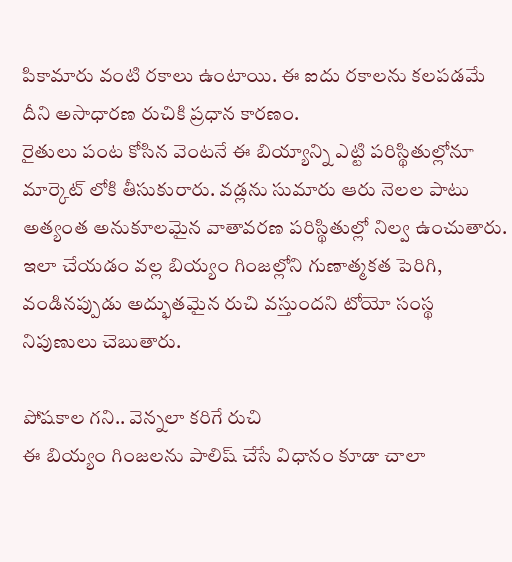పికామారు వంటి రకాలు ఉంటాయి. ఈ ఐదు రకాలను కలపడమే దీని అసాధారణ రుచికి ప్రధాన కారణం.
రైతులు పంట కోసిన వెంటనే ఈ బియ్యాన్ని ఎట్టి పరిస్థితుల్లోనూ మార్కెట్ లోకి తీసుకురారు. వడ్లను సుమారు ఆరు నెలల పాటు అత్యంత అనుకూలమైన వాతావరణ పరిస్థితుల్లో నిల్వ ఉంచుతారు. ఇలా చేయడం వల్ల బియ్యం గింజల్లోని గుణాత్మకత పెరిగి, వండినప్పుడు అద్భుతమైన రుచి వస్తుందని టోయో సంస్థ నిపుణులు చెబుతారు.

పోషకాల గని.. వెన్నలా కరిగే రుచి
ఈ బియ్యం గింజలను పాలిష్ చేసే విధానం కూడా చాలా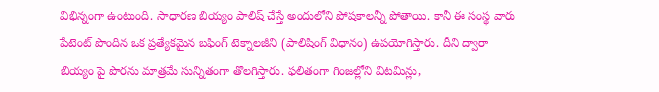విభిన్నంగా ఉంటుంది. సాధారణ బియ్యం పాలిష్ చేస్తే అందులోని పోషకాలన్నీ పోతాయి. కానీ ఈ సంస్థ వారు పేటెంట్ పొందిన ఒక ప్రత్యేకమైన బఫింగ్ టెక్నాలజీని (పాలిషింగ్ విధానం) ఉపయోగిస్తారు. దీని ద్వారా బియ్యం పై పొరను మాత్రమే సున్నితంగా తొలగిస్తారు. ఫలితంగా గింజల్లోని విటమిన్లు,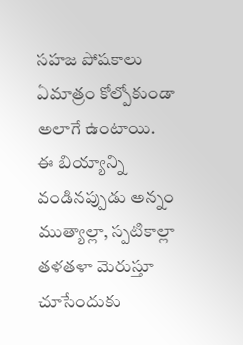సహజ పోషకాలు ఏమాత్రం కోల్పోకుండా అలాగే ఉంటాయి.
ఈ బియ్యాన్ని వండినప్పుడు అన్నం ముత్యాల్లా, స్పటికాల్లా తళతళా మెరుస్తూ చూసేందుకు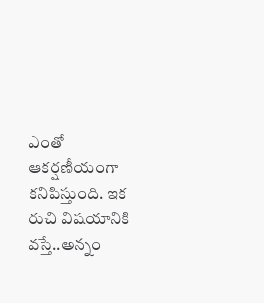ఎంతో ఆకర్షణీయంగా కనిపిస్తుంది. ఇక రుచి విషయానికి వస్తే..అన్నం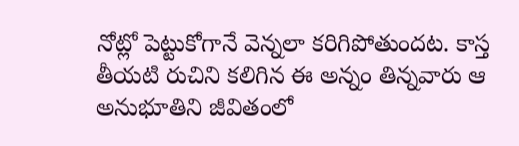నోట్లో పెట్టుకోగానే వెన్నలా కరిగిపోతుందట. కాస్త తీయటి రుచిని కలిగిన ఈ అన్నం తిన్నవారు ఆ అనుభూతిని జీవితంలో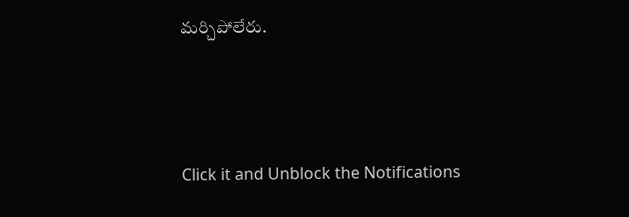మర్చిపోలేరు.



Click it and Unblock the Notifications